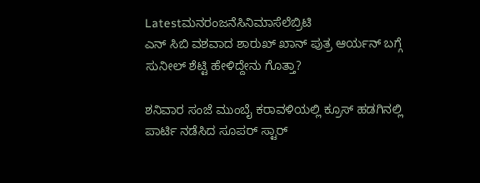Latestಮನರಂಜನೆಸಿನಿಮಾಸೆಲೆಬ್ರಿಟಿ
ಎನ್ ಸಿಬಿ ವಶವಾದ ಶಾರುಖ್ ಖಾನ್ ಪುತ್ರ ಆರ್ಯನ್ ಬಗ್ಗೆ ಸುನೀಲ್ ಶೆಟ್ಟಿ ಹೇಳಿದ್ದೇನು ಗೊತ್ತಾ?

ಶನಿವಾರ ಸಂಜೆ ಮುಂಬೈ ಕರಾವಳಿಯಲ್ಲಿ ಕ್ರೂಸ್ ಹಡಗಿನಲ್ಲಿ ಪಾರ್ಟಿ ನಡೆಸಿದ ಸೂಪರ್ ಸ್ಟಾರ್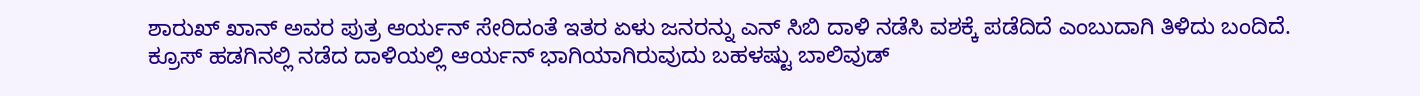ಶಾರುಖ್ ಖಾನ್ ಅವರ ಪುತ್ರ ಆರ್ಯನ್ ಸೇರಿದಂತೆ ಇತರ ಏಳು ಜನರನ್ನು ಎನ್ ಸಿಬಿ ದಾಳಿ ನಡೆಸಿ ವಶಕ್ಕೆ ಪಡೆದಿದೆ ಎಂಬುದಾಗಿ ತಿಳಿದು ಬಂದಿದೆ.
ಕ್ರೂಸ್ ಹಡಗಿನಲ್ಲಿ ನಡೆದ ದಾಳಿಯಲ್ಲಿ ಆರ್ಯನ್ ಭಾಗಿಯಾಗಿರುವುದು ಬಹಳಷ್ಟು ಬಾಲಿವುಡ್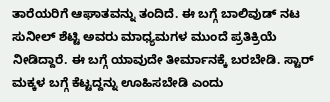ತಾರೆಯರಿಗೆ ಆಘಾತವನ್ನು ತಂದಿದೆ. ಈ ಬಗ್ಗೆ ಬಾಲಿವುಡ್ ನಟ ಸುನೀಲ್ ಶೆಟ್ಟಿ ಅವರು ಮಾಧ್ಯಮಗಳ ಮುಂದೆ ಪ್ರತಿಕ್ರಿಯೆ ನೀಡಿದ್ದಾರೆ. ಈ ಬಗ್ಗೆ ಯಾವುದೇ ತೀರ್ಮಾನಕ್ಕೆ ಬರಬೇಡಿ. ಸ್ಟಾರ್ ಮಕ್ಕಳ ಬಗ್ಗೆ ಕೆಟ್ಟದ್ದನ್ನು ಊಹಿಸಬೇಡಿ ಎಂದು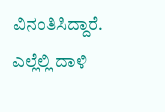ವಿನಂತಿಸಿದ್ದಾರೆ.
ಎಲ್ಲೆಲ್ಲಿ ದಾಳಿ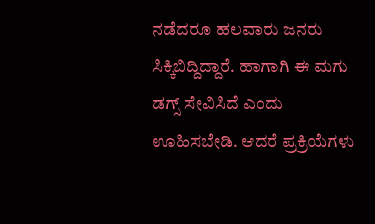ನಡೆದರೂ ಹಲವಾರು ಜನರು ಸಿಕ್ಕಿಬಿದ್ದಿದ್ದಾರೆ. ಹಾಗಾಗಿ ಈ ಮಗು ಡಗ್ಸ್ ಸೇವಿಸಿದೆ ಎಂದು ಊಹಿಸಬೇಡಿ. ಆದರೆ ಪ್ರಕ್ರಿಯೆಗಳು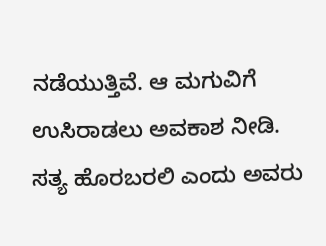ನಡೆಯುತ್ತಿವೆ. ಆ ಮಗುವಿಗೆ ಉಸಿರಾಡಲು ಅವಕಾಶ ನೀಡಿ. ಸತ್ಯ ಹೊರಬರಲಿ ಎಂದು ಅವರು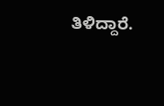ತಿಳಿದ್ದಾರೆ.